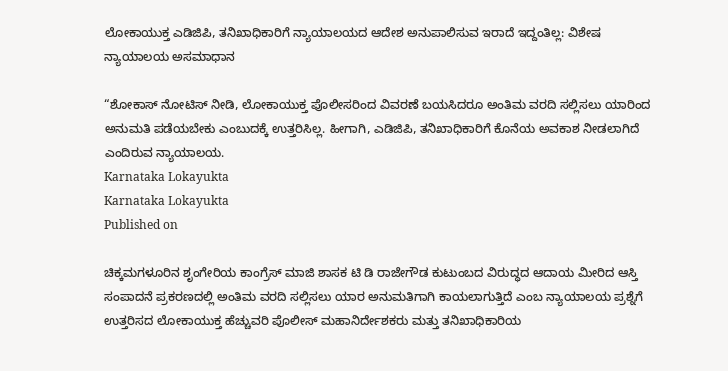ಲೋಕಾಯುಕ್ತ ಎಡಿಜಿಪಿ, ತನಿಖಾಧಿಕಾರಿಗೆ ನ್ಯಾಯಾಲಯದ ಆದೇಶ ಅನುಪಾಲಿಸುವ ಇರಾದೆ ಇದ್ದಂತಿಲ್ಲ: ವಿಶೇಷ ನ್ಯಾಯಾಲಯ ಅಸಮಾಧಾನ

“ಶೋಕಾಸ್‌ ನೋಟಿಸ್‌ ನೀಡಿ, ಲೋಕಾಯುಕ್ತ ಪೊಲೀಸರಿಂದ ವಿವರಣೆ ಬಯಸಿದರೂ ಅಂತಿಮ ವರದಿ ಸಲ್ಲಿಸಲು ಯಾರಿಂದ ಅನುಮತಿ ಪಡೆಯಬೇಕು ಎಂಬುದಕ್ಕೆ ಉತ್ತರಿಸಿಲ್ಲ. ಹೀಗಾಗಿ, ಎಡಿಜಿಪಿ, ತನಿಖಾಧಿಕಾರಿಗೆ ಕೊನೆಯ ಅವಕಾಶ ನೀಡಲಾಗಿದೆ ಎಂದಿರುವ ನ್ಯಾಯಾಲಯ.
Karnataka Lokayukta
Karnataka Lokayukta
Published on

ಚಿಕ್ಕಮಗಳೂರಿನ ಶೃಂಗೇರಿಯ ಕಾಂಗ್ರೆಸ್‌ ಮಾಜಿ ಶಾಸಕ ಟಿ ಡಿ ರಾಜೇಗೌಡ ಕುಟುಂಬದ ವಿರುದ್ಧದ ಆದಾಯ ಮೀರಿದ ಆಸ್ತಿ ಸಂಪಾದನೆ ಪ್ರಕರಣದಲ್ಲಿ ಅಂತಿಮ ವರದಿ ಸಲ್ಲಿಸಲು ಯಾರ ಅನುಮತಿಗಾಗಿ ಕಾಯಲಾಗುತ್ತಿದೆ ಎಂಬ ನ್ಯಾಯಾಲಯ ಪ್ರಶ್ನೆಗೆ ಉತ್ತರಿಸದ ಲೋಕಾಯುಕ್ತ ಹೆಚ್ಚುವರಿ ಪೊಲೀಸ್‌ ಮಹಾನಿರ್ದೇಶಕರು ಮತ್ತು ತನಿಖಾಧಿಕಾರಿಯ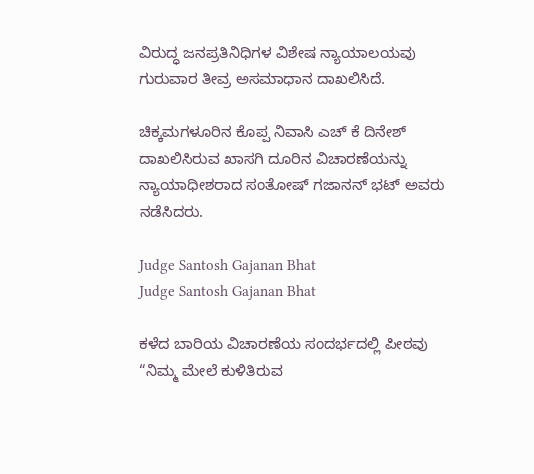ವಿರುದ್ಧ ಜನಪ್ರತಿನಿಧಿಗಳ ವಿಶೇಷ ನ್ಯಾಯಾಲಯವು ಗುರುವಾರ ತೀವ್ರ ಅಸಮಾಧಾನ ದಾಖಲಿಸಿದೆ.

ಚಿಕ್ಕಮಗಳೂರಿನ ಕೊಪ್ಪ ನಿವಾಸಿ ಎಚ್‌ ಕೆ ದಿನೇಶ್‌ ದಾಖಲಿಸಿರುವ ಖಾಸಗಿ ದೂರಿನ ವಿಚಾರಣೆಯನ್ನು ನ್ಯಾಯಾಧೀಶರಾದ ಸಂತೋಷ್‌ ಗಜಾನನ್‌ ಭಟ್‌ ಅವರು ನಡೆಸಿದರು.

Judge Santosh Gajanan Bhat
Judge Santosh Gajanan Bhat

ಕಳೆದ ಬಾರಿಯ ವಿಚಾರಣೆಯ ಸಂದರ್ಭದಲ್ಲಿ ಪೀಠವು “ನಿಮ್ಮ ಮೇಲೆ ಕುಳಿತಿರುವ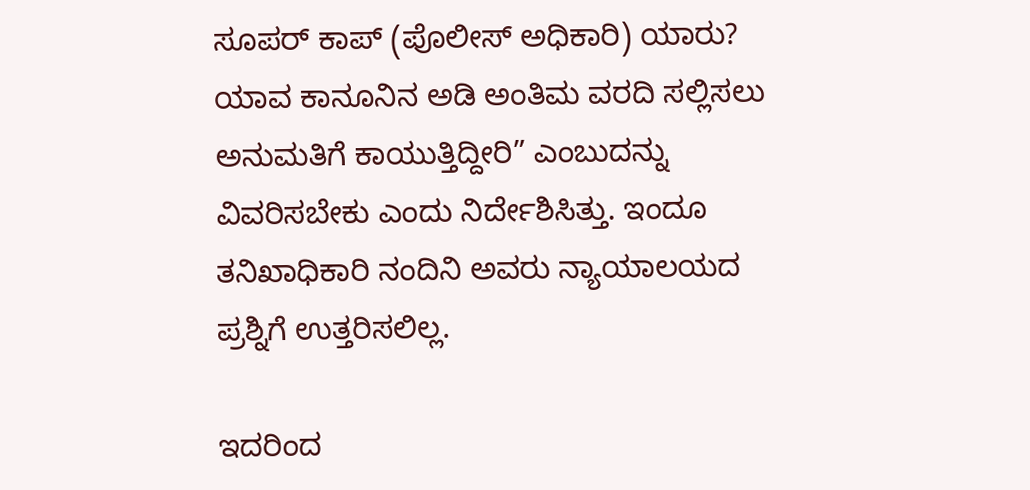ಸೂಪರ್‌ ಕಾಪ್‌ (ಪೊಲೀಸ್‌ ಅಧಿಕಾರಿ) ಯಾರು? ಯಾವ ಕಾನೂನಿನ ಅಡಿ ಅಂತಿಮ ವರದಿ ಸಲ್ಲಿಸಲು ಅನುಮತಿಗೆ ಕಾಯುತ್ತಿದ್ದೀರಿ” ಎಂಬುದನ್ನು ವಿವರಿಸಬೇಕು ಎಂದು ನಿರ್ದೇಶಿಸಿತ್ತು. ಇಂದೂ ತನಿಖಾಧಿಕಾರಿ ನಂದಿನಿ ಅವರು ನ್ಯಾಯಾಲಯದ ಪ್ರಶ್ನಿಗೆ ಉತ್ತರಿಸಲಿಲ್ಲ.

ಇದರಿಂದ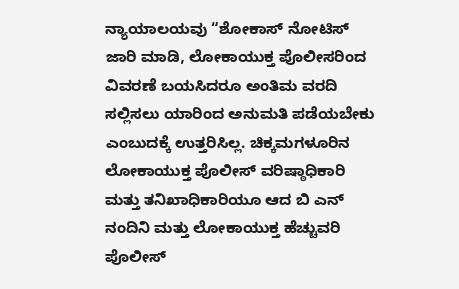ನ್ಯಾಯಾಲಯವು “ಶೋಕಾಸ್‌ ನೋಟಿಸ್‌ ಜಾರಿ ಮಾಡಿ, ಲೋಕಾಯುಕ್ತ ಪೊಲೀಸರಿಂದ ವಿವರಣೆ ಬಯಸಿದರೂ ಅಂತಿಮ ವರದಿ ಸಲ್ಲಿಸಲು ಯಾರಿಂದ ಅನುಮತಿ ಪಡೆಯಬೇಕು ಎಂಬುದಕ್ಕೆ ಉತ್ತರಿಸಿಲ್ಲ. ಚಿಕ್ಕಮಗಳೂರಿನ ಲೋಕಾಯುಕ್ತ ಪೊಲೀಸ್‌ ವರಿಷ್ಠಾಧಿಕಾರಿ ಮತ್ತು ತನಿಖಾಧಿಕಾರಿಯೂ ಆದ ಬಿ ಎನ್‌ ನಂದಿನಿ ಮತ್ತು ಲೋಕಾಯುಕ್ತ ಹೆಚ್ಚುವರಿ ಪೊಲೀಸ್‌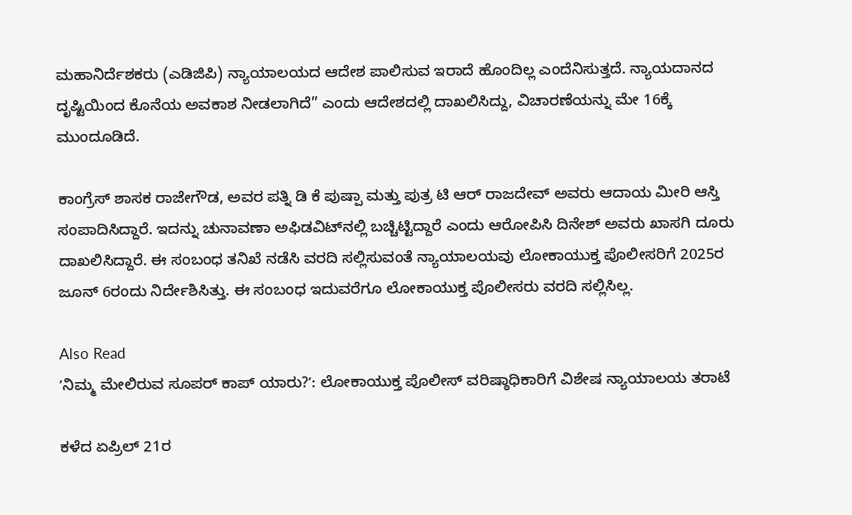ಮಹಾನಿರ್ದೆಶಕರು (ಎಡಿಜಿಪಿ) ನ್ಯಾಯಾಲಯದ ಆದೇಶ ಪಾಲಿಸುವ ಇರಾದೆ ಹೊಂದಿಲ್ಲ ಎಂದೆನಿಸುತ್ತದೆ. ನ್ಯಾಯದಾನದ ದೃಷ್ಟಿಯಿಂದ ಕೊನೆಯ ಅವಕಾಶ ನೀಡಲಾಗಿದೆ” ಎಂದು ಆದೇಶದಲ್ಲಿ ದಾಖಲಿಸಿದ್ದು, ವಿಚಾರಣೆಯನ್ನು ಮೇ 16ಕ್ಕೆ ಮುಂದೂಡಿದೆ.

ಕಾಂಗ್ರೆಸ್‌ ಶಾಸಕ ರಾಜೇಗೌಡ, ಅವರ ಪತ್ನಿ ಡಿ ಕೆ ಪುಷ್ಪಾ ಮತ್ತು ಪುತ್ರ ಟಿ ಆರ್‌ ರಾಜದೇವ್‌ ಅವರು ಆದಾಯ ಮೀರಿ ಆಸ್ತಿ ಸಂಪಾದಿಸಿದ್ದಾರೆ. ಇದನ್ನು ಚುನಾವಣಾ ಅಫಿಡವಿಟ್‌ನಲ್ಲಿ ಬಚ್ಚಿಟ್ಟಿದ್ದಾರೆ ಎಂದು ಆರೋಪಿಸಿ ದಿನೇಶ್‌ ಅವರು ಖಾಸಗಿ ದೂರು ದಾಖಲಿಸಿದ್ದಾರೆ. ಈ ಸಂಬಂಧ ತನಿಖೆ ನಡೆಸಿ ವರದಿ ಸಲ್ಲಿಸುವಂತೆ ನ್ಯಾಯಾಲಯವು ಲೋಕಾಯುಕ್ತ ಪೊಲೀಸರಿಗೆ 2025ರ ಜೂನ್‌ 6ರಂದು ನಿರ್ದೇಶಿಸಿತ್ತು. ಈ ಸಂಬಂಧ ಇದುವರೆಗೂ ಲೋಕಾಯುಕ್ತ ಪೊಲೀಸರು ವರದಿ ಸಲ್ಲಿಸಿಲ್ಲ.

Also Read
ʼನಿಮ್ಮ ಮೇಲಿರುವ ಸೂಪರ್‌ ಕಾಪ್‌ ಯಾರು?ʼ: ಲೋಕಾಯುಕ್ತ ಪೊಲೀಸ್‌ ವರಿಷ್ಠಾಧಿಕಾರಿಗೆ ವಿಶೇಷ ನ್ಯಾಯಾಲಯ ತರಾಟೆ

ಕಳೆದ ಏಪ್ರಿಲ್‌ 21ರ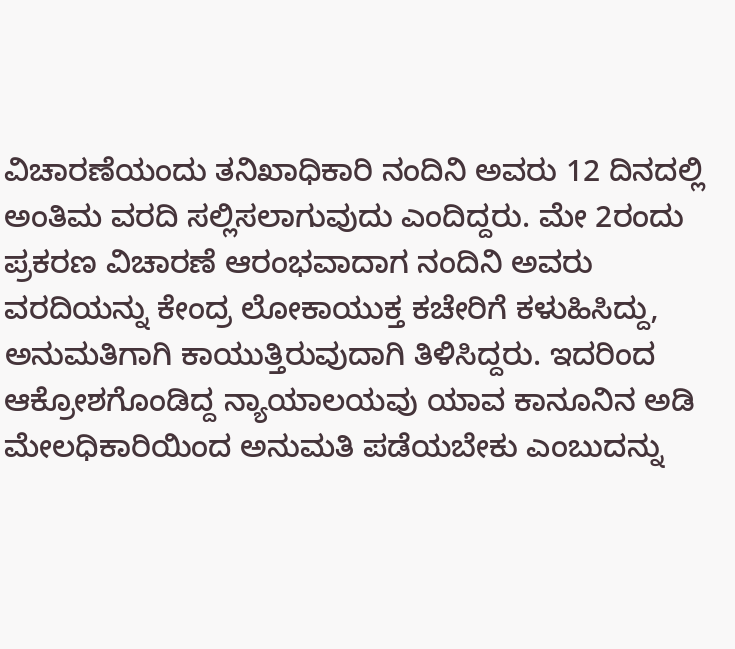ವಿಚಾರಣೆಯಂದು ತನಿಖಾಧಿಕಾರಿ ನಂದಿನಿ ಅವರು 12 ದಿನದಲ್ಲಿ ಅಂತಿಮ ವರದಿ ಸಲ್ಲಿಸಲಾಗುವುದು ಎಂದಿದ್ದರು. ಮೇ 2ರಂದು ಪ್ರಕರಣ ವಿಚಾರಣೆ ಆರಂಭವಾದಾಗ ನಂದಿನಿ ಅವರು ವರದಿಯನ್ನು ಕೇಂದ್ರ ಲೋಕಾಯುಕ್ತ ಕಚೇರಿಗೆ ಕಳುಹಿಸಿದ್ದು, ಅನುಮತಿಗಾಗಿ ಕಾಯುತ್ತಿರುವುದಾಗಿ ತಿಳಿಸಿದ್ದರು. ಇದರಿಂದ ಆಕ್ರೋಶಗೊಂಡಿದ್ದ ನ್ಯಾಯಾಲಯವು ಯಾವ ಕಾನೂನಿನ ಅಡಿ ಮೇಲಧಿಕಾರಿಯಿಂದ ಅನುಮತಿ ಪಡೆಯಬೇಕು ಎಂಬುದನ್ನು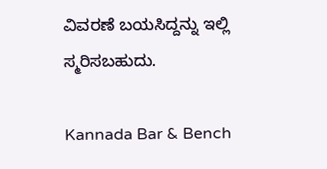ವಿವರಣೆ ಬಯಸಿದ್ದನ್ನು ಇಲ್ಲಿ ಸ್ಮರಿಸಬಹುದು.

Kannada Bar & Bench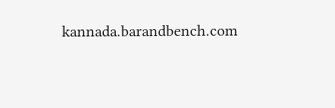kannada.barandbench.com